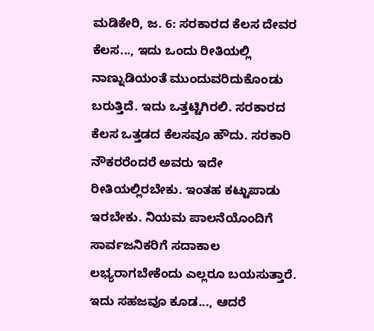ಮಡಿಕೇರಿ, ಜ. 6: ಸರಕಾರದ ಕೆಲಸ ದೇವರ ಕೆಲಸ..., ಇದು ಒಂದು ರೀತಿಯಲ್ಲಿ ನಾಣ್ನುಡಿಯಂತೆ ಮುಂದುವರಿದುಕೊಂಡು ಬರುತ್ತಿದೆ. ಇದು ಒತ್ತಟ್ಟಿಗಿರಲಿ. ಸರಕಾರದ ಕೆಲಸ ಒತ್ತಡದ ಕೆಲಸವೂ ಹೌದು. ಸರಕಾರಿ ನೌಕರರೆಂದರೆ ಅವರು ಇದೇ ರೀತಿಯಲ್ಲಿರಬೇಕು. ಇಂತಹ ಕಟ್ಟುಪಾಡು ಇರಬೇಕು. ನಿಯಮ ಪಾಲನೆಯೊಂದಿಗೆ ಸಾರ್ವಜನಿಕರಿಗೆ ಸದಾಕಾಲ ಲಭ್ಯರಾಗಬೇಕೆಂದು ಎಲ್ಲರೂ ಬಯಸುತ್ತಾರೆ. ಇದು ಸಹಜವೂ ಕೂಡ..., ಆದರೆ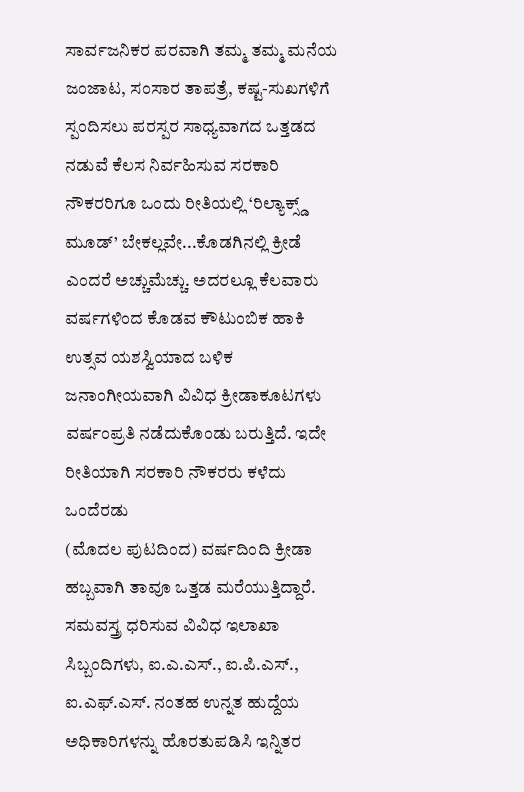ಸಾರ್ವಜನಿಕರ ಪರವಾಗಿ ತಮ್ಮ ತಮ್ಮ ಮನೆಯ ಜಂಜಾಟ, ಸಂಸಾರ ತಾಪತ್ರೆ, ಕಷ್ಟ-ಸುಖಗಳಿಗೆ ಸ್ಪಂದಿಸಲು ಪರಸ್ಪರ ಸಾಧ್ಯವಾಗದ ಒತ್ತಡದ ನಡುವೆ ಕೆಲಸ ನಿರ್ವಹಿಸುವ ಸರಕಾರಿ ನೌಕರರಿಗೂ ಒಂದು ರೀತಿಯಲ್ಲಿ ‘ರಿಲ್ಯಾಕ್ಸ್ಡ್ ಮೂಡ್’ ಬೇಕಲ್ಲವೇ...ಕೊಡಗಿನಲ್ಲಿ ಕ್ರೀಡೆ ಎಂದರೆ ಅಚ್ಚುಮೆಚ್ಚು. ಅದರಲ್ಲೂ ಕೆಲವಾರು ವರ್ಷಗಳಿಂದ ಕೊಡವ ಕೌಟುಂಬಿಕ ಹಾಕಿ ಉತ್ಸವ ಯಶಸ್ವಿಯಾದ ಬಳಿಕ ಜನಾಂಗೀಯವಾಗಿ ವಿವಿಧ ಕ್ರೀಡಾಕೂಟಗಳು ವರ್ಷಂಪ್ರತಿ ನಡೆದುಕೊಂಡು ಬರುತ್ತಿದೆ. ಇದೇ ರೀತಿಯಾಗಿ ಸರಕಾರಿ ನೌಕರರು ಕಳೆದು ಒಂದೆರಡು
(ಮೊದಲ ಪುಟದಿಂದ) ವರ್ಷದಿಂದಿ ಕ್ರೀಡಾ ಹಬ್ಬವಾಗಿ ತಾವೂ ಒತ್ತಡ ಮರೆಯುತ್ತಿದ್ದಾರೆ.
ಸಮವಸ್ತ್ರ ಧರಿಸುವ ವಿವಿಧ ಇಲಾಖಾ ಸಿಬ್ಬಂದಿಗಳು, ಐ.ಎ.ಎಸ್., ಐ.ಪಿ.ಎಸ್., ಐ.ಎಫ್.ಎಸ್. ನಂತಹ ಉನ್ನತ ಹುದ್ದೆಯ ಅಧಿಕಾರಿಗಳನ್ನು ಹೊರತುಪಡಿಸಿ ಇನ್ನಿತರ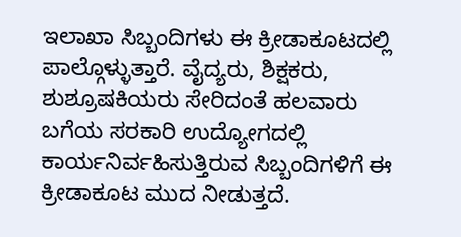ಇಲಾಖಾ ಸಿಬ್ಬಂದಿಗಳು ಈ ಕ್ರೀಡಾಕೂಟದಲ್ಲಿ ಪಾಲ್ಗೊಳ್ಳುತ್ತಾರೆ. ವೈದ್ಯರು, ಶಿಕ್ಷಕರು, ಶುಶ್ರೂಷಕಿಯರು ಸೇರಿದಂತೆ ಹಲವಾರು ಬಗೆಯ ಸರಕಾರಿ ಉದ್ಯೋಗದಲ್ಲಿ ಕಾರ್ಯನಿರ್ವಹಿಸುತ್ತಿರುವ ಸಿಬ್ಬಂದಿಗಳಿಗೆ ಈ ಕ್ರೀಡಾಕೂಟ ಮುದ ನೀಡುತ್ತದೆ.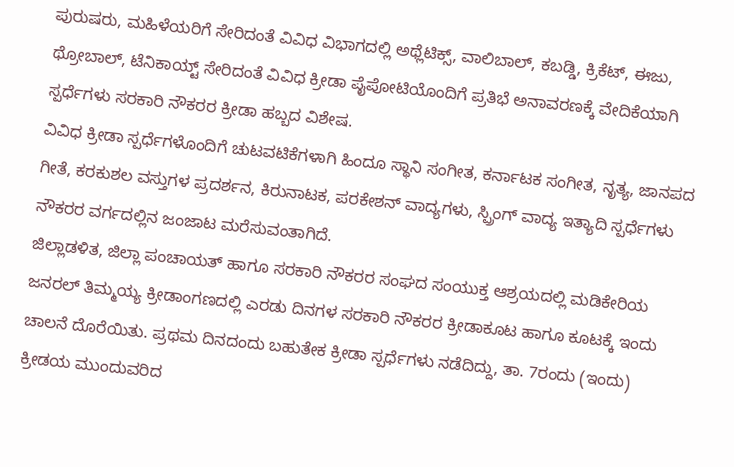ಪುರುಷರು, ಮಹಿಳೆಯರಿಗೆ ಸೇರಿದಂತೆ ವಿವಿಧ ವಿಭಾಗದಲ್ಲಿ ಅಥ್ಲೆಟಿಕ್ಸ್, ವಾಲಿಬಾಲ್, ಕಬಡ್ಡಿ, ಕ್ರಿಕೆಟ್, ಈಜು, ಥ್ರೋಬಾಲ್, ಟೆನಿಕಾಯ್ಟ್ ಸೇರಿದಂತೆ ವಿವಿಧ ಕ್ರೀಡಾ ಪೈಪೋಟಿಯೊಂದಿಗೆ ಪ್ರತಿಭೆ ಅನಾವರಣಕ್ಕೆ ವೇದಿಕೆಯಾಗಿ ಸ್ಪರ್ಧೆಗಳು ಸರಕಾರಿ ನೌಕರರ ಕ್ರೀಡಾ ಹಬ್ಬದ ವಿಶೇಷ.
ವಿವಿಧ ಕ್ರೀಡಾ ಸ್ಪರ್ಧೆಗಳೊಂದಿಗೆ ಚುಟವಟಿಕೆಗಳಾಗಿ ಹಿಂದೂ ಸ್ಥಾನಿ ಸಂಗೀತ, ಕರ್ನಾಟಕ ಸಂಗೀತ, ನೃತ್ಯ, ಜಾನಪದ ಗೀತೆ, ಕರಕುಶಲ ವಸ್ತುಗಳ ಪ್ರದರ್ಶನ, ಕಿರುನಾಟಕ, ಪರಕೇಶನ್ ವಾದ್ಯಗಳು, ಸ್ಪ್ರಿಂಗ್ ವಾದ್ಯ ಇತ್ಯಾದಿ ಸ್ಪರ್ಧೆಗಳು ನೌಕರರ ವರ್ಗದಲ್ಲಿನ ಜಂಜಾಟ ಮರೆಸುವಂತಾಗಿದೆ.
ಜಿಲ್ಲಾಡಳಿತ, ಜಿಲ್ಲಾ ಪಂಚಾಯತ್ ಹಾಗೂ ಸರಕಾರಿ ನೌಕರರ ಸಂಘದ ಸಂಯುಕ್ತ ಆಶ್ರಯದಲ್ಲಿ ಮಡಿಕೇರಿಯ ಜನರಲ್ ತಿಮ್ಮಯ್ಯ ಕ್ರೀಡಾಂಗಣದಲ್ಲಿ ಎರಡು ದಿನಗಳ ಸರಕಾರಿ ನೌಕರರ ಕ್ರೀಡಾಕೂಟ ಹಾಗೂ ಕೂಟಕ್ಕೆ ಇಂದು ಚಾಲನೆ ದೊರೆಯಿತು. ಪ್ರಥಮ ದಿನದಂದು ಬಹುತೇಕ ಕ್ರೀಡಾ ಸ್ಪರ್ಧೆಗಳು ನಡೆದಿದ್ದು, ತಾ. 7ರಂದು (ಇಂದು) ಕ್ರೀಡಯ ಮುಂದುವರಿದ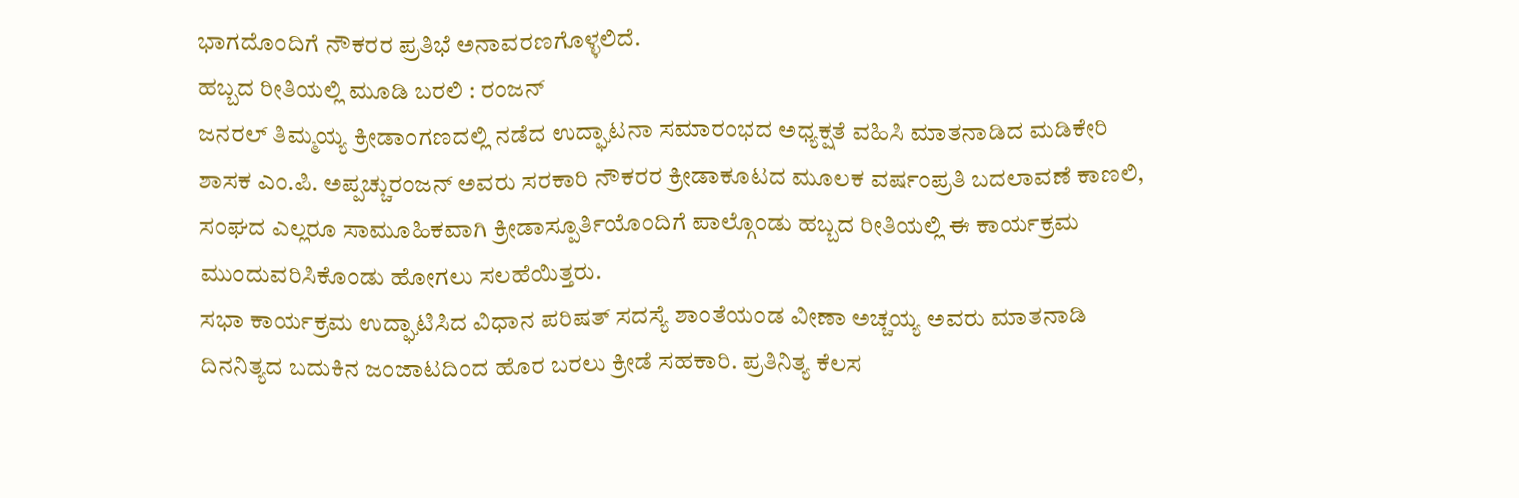ಭಾಗದೊಂದಿಗೆ ನೌಕರರ ಪ್ರತಿಭೆ ಅನಾವರಣಗೊಳ್ಳಲಿದೆ.
ಹಬ್ಬದ ರೀತಿಯಲ್ಲಿ ಮೂಡಿ ಬರಲಿ : ರಂಜನ್
ಜನರಲ್ ತಿಮ್ಮಯ್ಯ ಕ್ರೀಡಾಂಗಣದಲ್ಲಿ ನಡೆದ ಉದ್ಘಾಟನಾ ಸಮಾರಂಭದ ಅಧ್ಯಕ್ಷತೆ ವಹಿಸಿ ಮಾತನಾಡಿದ ಮಡಿಕೇರಿ ಶಾಸಕ ಎಂ.ಪಿ. ಅಪ್ಪಚ್ಚುರಂಜನ್ ಅವರು ಸರಕಾರಿ ನೌಕರರ ಕ್ರೀಡಾಕೂಟದ ಮೂಲಕ ವರ್ಷಂಪ್ರತಿ ಬದಲಾವಣೆ ಕಾಣಲಿ, ಸಂಘದ ಎಲ್ಲರೂ ಸಾಮೂಹಿಕವಾಗಿ ಕ್ರೀಡಾಸ್ಪೂರ್ತಿಯೊಂದಿಗೆ ಪಾಲ್ಗೊಂಡು ಹಬ್ಬದ ರೀತಿಯಲ್ಲಿ ಈ ಕಾರ್ಯಕ್ರಮ ಮುಂದುವರಿಸಿಕೊಂಡು ಹೋಗಲು ಸಲಹೆಯಿತ್ತರು.
ಸಭಾ ಕಾರ್ಯಕ್ರಮ ಉದ್ಘಾಟಿಸಿದ ವಿಧಾನ ಪರಿಷತ್ ಸದಸ್ಯೆ ಶಾಂತೆಯಂಡ ವೀಣಾ ಅಚ್ಚಯ್ಯ ಅವರು ಮಾತನಾಡಿ ದಿನನಿತ್ಯದ ಬದುಕಿನ ಜಂಜಾಟದಿಂದ ಹೊರ ಬರಲು ಕ್ರೀಡೆ ಸಹಕಾರಿ. ಪ್ರತಿನಿತ್ಯ ಕೆಲಸ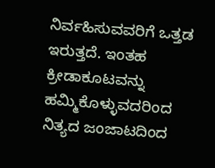ನಿರ್ವಹಿಸುವವರಿಗೆ ಒತ್ತಡ ಇರುತ್ತದೆ. ಇಂತಹ ಕ್ರೀಡಾಕೂಟವನ್ನು ಹಮ್ಮಿಕೊಳ್ಳುವದರಿಂದ ನಿತ್ಯದ ಜಂಜಾಟದಿಂದ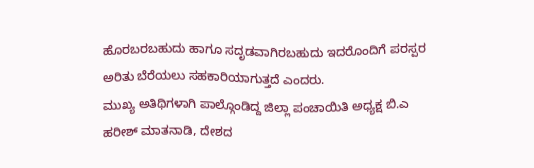ಹೊರಬರಬಹುದು ಹಾಗೂ ಸದೃಡವಾಗಿರಬಹುದು ಇದರೊಂದಿಗೆ ಪರಸ್ಪರ ಅರಿತು ಬೆರೆಯಲು ಸಹಕಾರಿಯಾಗುತ್ತದೆ ಎಂದರು.
ಮುಖ್ಯ ಅತಿಥಿಗಳಾಗಿ ಪಾಲ್ಗೊಂಡಿದ್ದ ಜಿಲ್ಲಾ ಪಂಚಾಯಿತಿ ಅಧ್ಯಕ್ಷ ಬಿ.ಎ ಹರೀಶ್ ಮಾತನಾಡಿ, ದೇಶದ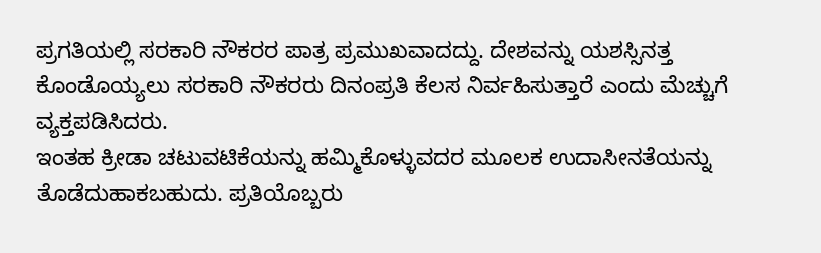ಪ್ರಗತಿಯಲ್ಲಿ ಸರಕಾರಿ ನೌಕರರ ಪಾತ್ರ ಪ್ರಮುಖವಾದದ್ದು. ದೇಶವನ್ನು ಯಶಸ್ಸಿನತ್ತ ಕೊಂಡೊಯ್ಯಲು ಸರಕಾರಿ ನೌಕರರು ದಿನಂಪ್ರತಿ ಕೆಲಸ ನಿರ್ವಹಿಸುತ್ತಾರೆ ಎಂದು ಮೆಚ್ಚುಗೆ ವ್ಯಕ್ತಪಡಿಸಿದರು.
ಇಂತಹ ಕ್ರೀಡಾ ಚಟುವಟಿಕೆಯನ್ನು ಹಮ್ಮಿಕೊಳ್ಳುವದರ ಮೂಲಕ ಉದಾಸೀನತೆಯನ್ನು ತೊಡೆದುಹಾಕಬಹುದು. ಪ್ರತಿಯೊಬ್ಬರು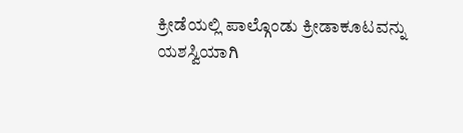ಕ್ರೀಡೆಯಲ್ಲಿ ಪಾಲ್ಗೊಂಡು ಕ್ರೀಡಾಕೂಟವನ್ನು ಯಶಸ್ವಿಯಾಗಿ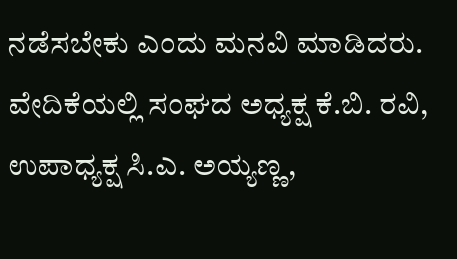ನಡೆಸಬೇಕು ಎಂದು ಮನವಿ ಮಾಡಿದರು. ವೇದಿಕೆಯಲ್ಲಿ ಸಂಘದ ಅಧ್ಯಕ್ಷ ಕೆ.ಬಿ. ರವಿ, ಉಪಾಧ್ಯಕ್ಷ ಸಿ.ಎ. ಅಯ್ಯಣ್ಣ,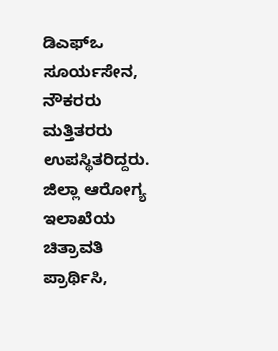ಡಿಎಫ್ಒ ಸೂರ್ಯಸೇನ, ನೌಕರರು ಮತ್ತಿತರರು ಉಪಸ್ಥಿತರಿದ್ದರು. ಜಿಲ್ಲಾ ಆರೋಗ್ಯ ಇಲಾಖೆಯ ಚಿತ್ರಾವತಿ ಪ್ರಾರ್ಥಿಸಿ,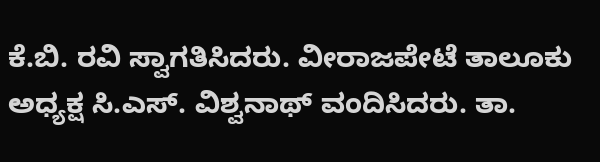ಕೆ.ಬಿ. ರವಿ ಸ್ವಾಗತಿಸಿದರು. ವೀರಾಜಪೇಟೆ ತಾಲೂಕು ಅಧ್ಯಕ್ಷ ಸಿ.ಎಸ್. ವಿಶ್ವನಾಥ್ ವಂದಿಸಿದರು. ತಾ.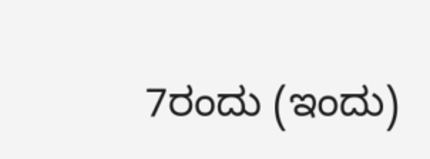7ರಂದು (ಇಂದು)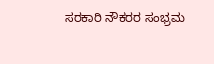ಸರಕಾರಿ ನೌಕರರ ಸಂಭ್ರಮ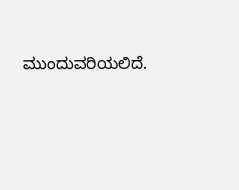ಮುಂದುವರಿಯಲಿದೆ.